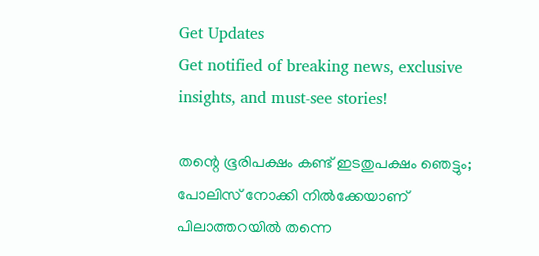Get Updates
Get notified of breaking news, exclusive insights, and must-see stories!

തന്റെ ഭൂരിപക്ഷം കണ്ട് ഇടതുപക്ഷം ഞെട്ടും; പോലിസ് നോക്കി നില്‍ക്കേയാണ് പിലാത്തറയില്‍ തന്നെ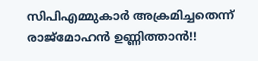സിപിഎമ്മുകാര്‍ അക്രമിച്ചതെന്ന് രാജ്മോഹൻ ഉണ്ണിത്താൻ!!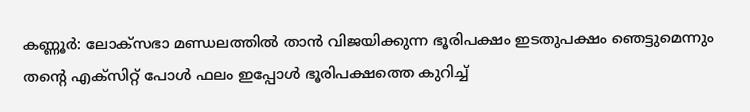കണ്ണൂര്‍: ലോക്‌സഭാ മണ്ഡലത്തില്‍ താന്‍ വിജയിക്കുന്ന ഭൂരിപക്ഷം ഇടതുപക്ഷം ഞെട്ടുമെന്നും തന്റെ എക്‌സിറ്റ് പോള്‍ ഫലം ഇപ്പോള്‍ ഭൂരിപക്ഷത്തെ കുറിച്ച്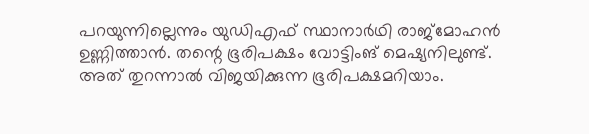പറയുന്നില്ലെന്നും യുഡിഎഫ് സ്ഥാനാര്‍ഥി രാജ്‌മോഹന്‍ ഉണ്ണിത്താന്‍. തന്റെ ഭൂരിപക്ഷം വോട്ടിംങ് മെഷ്യനിലുണ്ട്. അത് തുറന്നാല്‍ വിജയിക്കുന്ന ഭൂരിപക്ഷമറിയാം.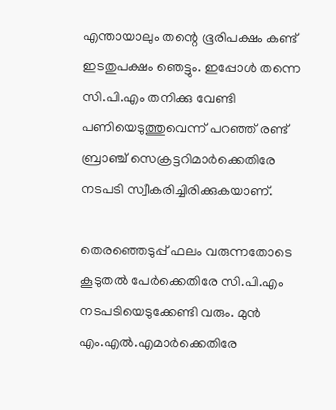എന്തായാലും തന്റെ ഭൂരിപക്ഷം കണ്ട് ഇടതുപക്ഷം ഞെട്ടും. ഇപ്പോള്‍ തന്നെ സി.പി.എം തനിക്കു വേണ്ടി പണിയെടുത്തുവെന്ന് പറഞ്ഞ് രണ്ട് ബ്രാഞ്ച് സെക്രട്ടറിമാര്‍ക്കെതിരേ നടപടി സ്വീകരിച്ചിരിക്കുകയാണ്.

തെരഞ്ഞെടുപ്പ് ഫലം വരുന്നതോടെ കൂടുതല്‍ പേര്‍ക്കെതിരേ സി.പി.എം നടപടിയെടുക്കേണ്ടി വരും. മുന്‍ എം.എല്‍.എമാര്‍ക്കെതിരേ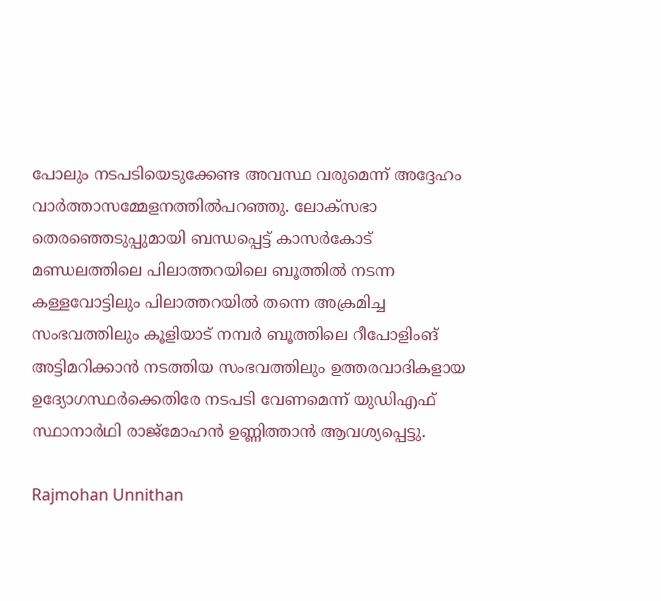പോലും നടപടിയെടുക്കേണ്ട അവസ്ഥ വരുമെന്ന് അദ്ദേഹം വാര്‍ത്താസമ്മേളനത്തില്‍പറഞ്ഞു. ലോക്‌സഭാ തെരഞ്ഞെടുപ്പുമായി ബന്ധപ്പെട്ട് കാസര്‍കോട് മണ്ഡലത്തിലെ പിലാത്തറയിലെ ബൂത്തില്‍ നടന്ന കള്ളവോട്ടിലും പിലാത്തറയില്‍ തന്നെ അക്രമിച്ച സംഭവത്തിലും കൂളിയാട് നമ്പര്‍ ബൂത്തിലെ റീപോളിംങ് അട്ടിമറിക്കാന്‍ നടത്തിയ സംഭവത്തിലും ഉത്തരവാദികളായ ഉദ്യോഗസ്ഥര്‍ക്കെതിരേ നടപടി വേണമെന്ന് യുഡിഎഫ് സ്ഥാനാര്‍ഥി രാജ്‌മോഹന്‍ ഉണ്ണിത്താന്‍ ആവശ്യപ്പെട്ടു.

Rajmohan Unnithan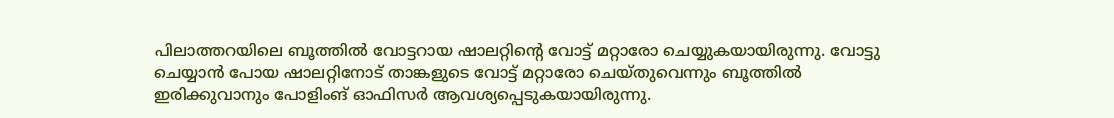പിലാത്തറയിലെ ബൂത്തില്‍ വോട്ടറായ ഷാലറ്റിന്റെ വോട്ട് മറ്റാരോ ചെയ്യുകയായിരുന്നു. വോട്ടു ചെയ്യാന്‍ പോയ ഷാലറ്റിനോട് താങ്കളുടെ വോട്ട് മറ്റാരോ ചെയ്തുവെന്നും ബൂത്തില്‍ ഇരിക്കുവാനും പോളിംങ് ഓഫിസര്‍ ആവശ്യപ്പെടുകയായിരുന്നു.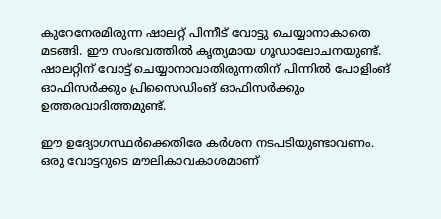കുറേനേരമിരുന്ന ഷാലറ്റ് പിന്നീട് വോട്ടു ചെയ്യാനാകാതെ മടങ്ങി. ഈ സംഭവത്തില്‍ കൃത്യമായ ഗൂഡാലോചനയുണ്ട്. ഷാലറ്റിന് വോട്ട് ചെയ്യാനാവാതിരുന്നതിന് പിന്നില്‍ പോളിംങ് ഓഫിസര്‍ക്കും പ്രിസൈഡിംങ് ഓഫിസര്‍ക്കും ഉത്തരവാദിത്തമുണ്ട്.

ഈ ഉദ്യോഗസ്ഥര്‍ക്കെതിരേ കര്‍ശന നടപടിയുണ്ടാവണം. ഒരു വോട്ടറുടെ മൗലികാവകാശമാണ്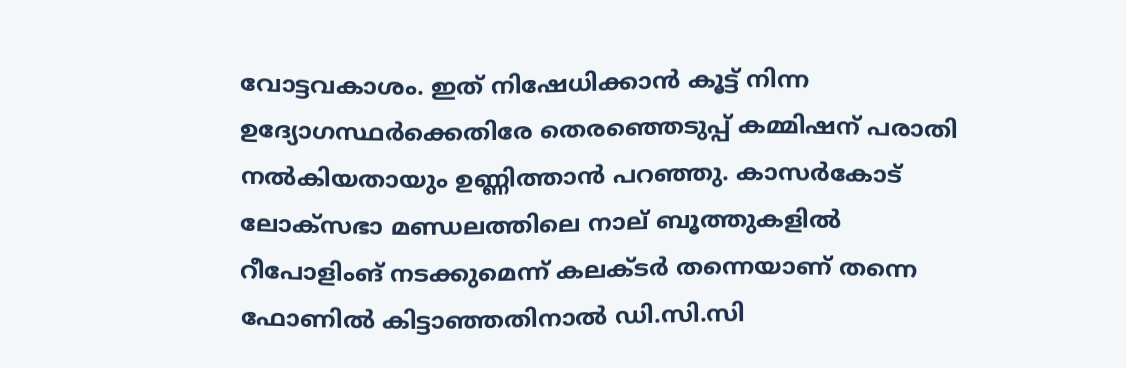വോട്ടവകാശം. ഇത് നിഷേധിക്കാന്‍ കൂട്ട് നിന്ന ഉദ്യോഗസ്ഥര്‍ക്കെതിരേ തെരഞ്ഞെടുപ്പ് കമ്മിഷന് പരാതി നല്‍കിയതായും ഉണ്ണിത്താന്‍ പറഞ്ഞു. കാസര്‍കോട് ലോക്‌സഭാ മണ്ഡലത്തിലെ നാല് ബൂത്തുകളില്‍ റീപോളിംങ് നടക്കുമെന്ന് കലക്ടര്‍ തന്നെയാണ് തന്നെ ഫോണില്‍ കിട്ടാഞ്ഞതിനാല്‍ ഡി.സി.സി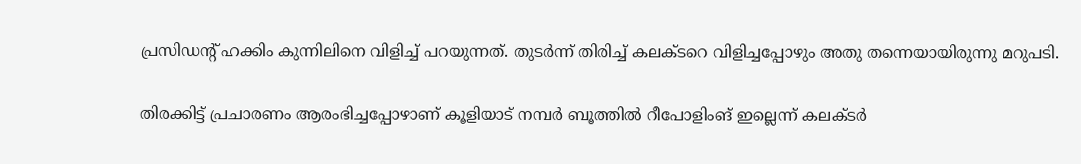പ്രസിഡന്റ് ഹക്കിം കുന്നിലിനെ വിളിച്ച് പറയുന്നത്. തുടര്‍ന്ന് തിരിച്ച് കലക്ടറെ വിളിച്ചപ്പോഴും അതു തന്നെയായിരുന്നു മറുപടി.

തിരക്കിട്ട് പ്രചാരണം ആരംഭിച്ചപ്പോഴാണ് കൂളിയാട് നമ്പര്‍ ബൂത്തില്‍ റീപോളിംങ് ഇല്ലെന്ന് കലക്ടര്‍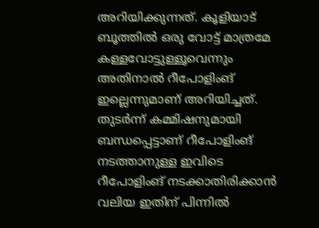അറിയിക്കുന്നത്. കൂളിയാട് ബൂത്തില്‍ ഒരു വോട്ട് മാത്രമേ കള്ളവോട്ടുള്ളൂവെന്നും അതിനാല്‍ റീപോളിംങ് ഇല്ലെന്നുമാണ് അറിയിച്ചത്. തുടര്‍ന്ന് കമ്മിഷനുമായി ബന്ധപ്പെട്ടാണ് റീപോളിംങ് നടത്താനുള്ള ഇവിടെ റീപോളിംങ് നടക്കാതിരിക്കാന്‍ വലിയ ഇതിന് പിന്നില്‍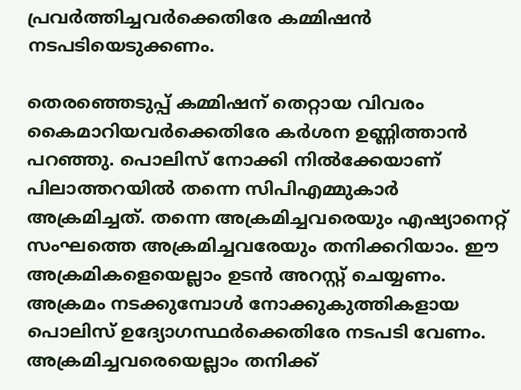പ്രവര്‍ത്തിച്ചവര്‍ക്കെതിരേ കമ്മിഷന്‍ നടപടിയെടുക്കണം.

തെരഞ്ഞെടുപ്പ് കമ്മിഷന് തെറ്റായ വിവരം കൈമാറിയവര്‍ക്കെതിരേ കര്‍ശന ഉണ്ണിത്താന്‍ പറഞ്ഞു. പൊലിസ് നോക്കി നില്‍ക്കേയാണ് പിലാത്തറയില്‍ തന്നെ സിപിഎമ്മുകാര്‍ അക്രമിച്ചത്. തന്നെ അക്രമിച്ചവരെയും എഷ്യാനെറ്റ് സംഘത്തെ അക്രമിച്ചവരേയും തനിക്കറിയാം. ഈ അക്രമികളെയെല്ലാം ഉടന്‍ അറസ്റ്റ് ചെയ്യണം. അക്രമം നടക്കുമ്പോള്‍ നോക്കുകുത്തികളായ പൊലിസ് ഉദ്യോഗസ്ഥര്‍ക്കെതിരേ നടപടി വേണം. അക്രമിച്ചവരെയെല്ലാം തനിക്ക്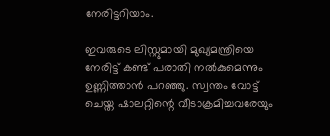നേരിട്ടറിയാം.

ഇവരുടെ ലിസ്റ്റുമായി മുഖ്യമന്ത്രിയെ നേരിട്ട് കണ്ട് പരാതി നല്‍കുമെന്നും ഉണ്ണിത്താന്‍ പറഞ്ഞു. സ്വന്തം വോട്ട് ചെയ്ത ഷാലറ്റിന്റെ വീടാക്രമിച്ചവരേയും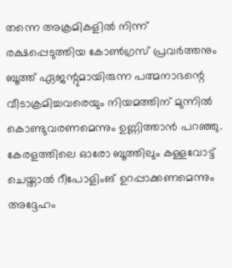തന്നെ അക്രമികളില്‍ നിന്ന് രക്ഷപ്പെടുത്തിയ കോണ്‍ഗ്രസ് പ്രവര്‍ത്തനും ബൂത്ത് ഏജന്റുമായിരുന്ന പത്മനാഭന്റെ വീടാക്രമിച്ചവരെയും നിയമത്തിന് മുന്നില്‍ കൊണ്ടുവരണമെന്നും ഉണ്ണിത്താന്‍ പറഞ്ഞു. കേരളത്തിലെ ഓരോ ബൂത്തിലും കള്ളവോട്ട് ചെയ്താല്‍ റീപോളിംങ് ഉറപ്പാക്കണമെന്നും അദ്ദേഹം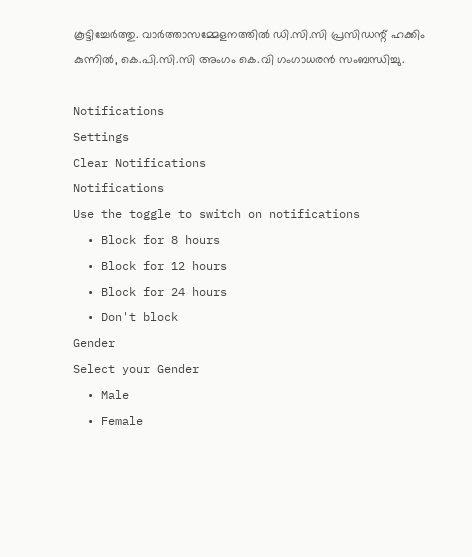കൂട്ടിച്ചേര്‍ത്തു. വാര്‍ത്താസമ്മേളനത്തില്‍ ഡി.സി.സി പ്രസിഡന്റ് ഹക്കിം കുന്നില്‍, കെ.പി.സി.സി അംഗം കെ.വി ഗംഗാധരന്‍ സംബന്ധിച്ചു.

Notifications
Settings
Clear Notifications
Notifications
Use the toggle to switch on notifications
  • Block for 8 hours
  • Block for 12 hours
  • Block for 24 hours
  • Don't block
Gender
Select your Gender
  • Male
  • Female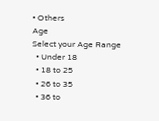• Others
Age
Select your Age Range
  • Under 18
  • 18 to 25
  • 26 to 35
  • 36 to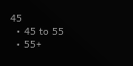45
  • 45 to 55
  • 55+